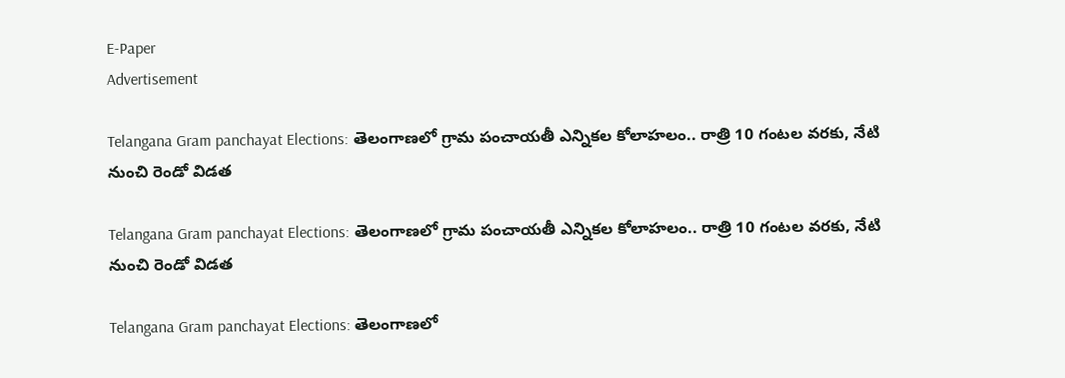E-Paper
Advertisement

Telangana Gram panchayat Elections: తెలంగాణలో గ్రామ పంచాయతీ ఎన్నికల కోలాహలం.. రాత్రి 10 గంటల వరకు, నేటి నుంచి రెండో విడత

Telangana Gram panchayat Elections: తెలంగాణలో గ్రామ పంచాయతీ ఎన్నికల కోలాహలం.. రాత్రి 10 గంటల వరకు, నేటి నుంచి రెండో విడత

Telangana Gram panchayat Elections: తెలంగాణలో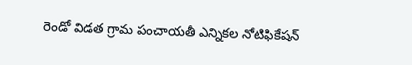రెండో విడత గ్రామ పంచాయతీ ఎన్నికల నోటిఫికేషన్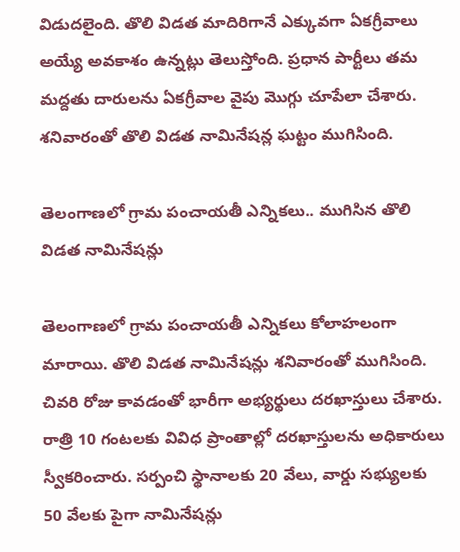విడుదలైంది. తొలి విడత మాదిరిగానే ఎక్కువగా ఏకగ్రీవాలు అయ్యే అవకాశం ఉన్నట్లు తెలుస్తోంది. ప్రధాన పార్టీలు తమ మద్దతు దారులను ఏకగ్రీవాల వైపు మొగ్గు చూపేలా చేశారు. శనివారంతో తొలి విడత నామినేషన్ల ఘట్టం ముగిసింది.

తెలంగాణలో గ్రామ పంచాయతీ ఎన్నికలు.. ముగిసిన తొలి విడత నామినేషన్లు

తెలంగాణలో గ్రామ పంచాయతీ ఎన్నికలు కోలాహలంగా మారాయి. తొలి విడత నామినేషన్లు శనివారంతో ముగిసింది. చివరి రోజు కావడంతో భారీగా అభ్యర్థులు దరఖాస్తులు చేశారు. రాత్రి 10 గంటలకు వివిధ ప్రాంతాల్లో దరఖాస్తులను అధికారులు స్వీకరించారు. సర్పంచి స్థానాలకు 20 వేలు, వార్డు సభ్యులకు 50 వేలకు పైగా నామినేషన్లు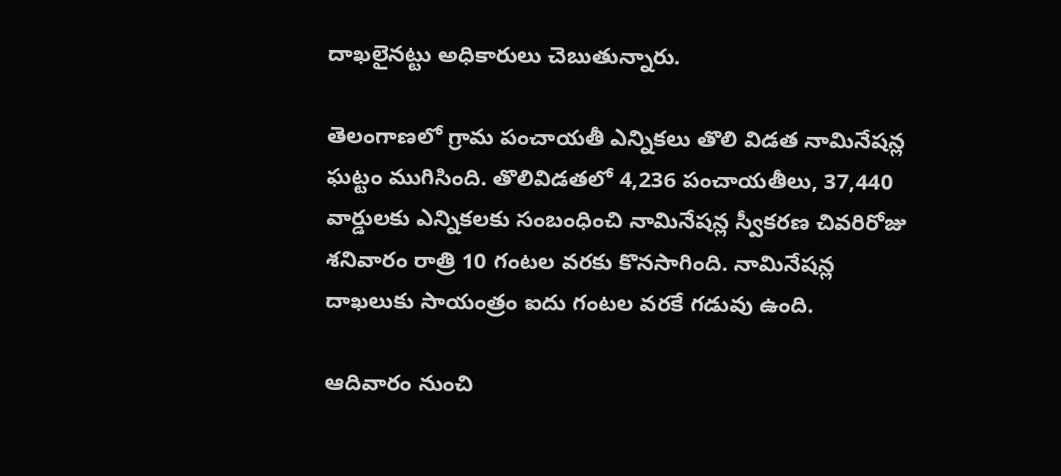దాఖలైనట్టు అధికారులు చెబుతున్నారు.

తెలంగాణలో గ్రామ పంచాయతీ ఎన్నికలు తొలి విడత నామినేషన్ల ఘట్టం ముగిసింది. తొలివిడతలో 4,236 పంచాయతీలు, 37,440 వార్డులకు ఎన్నికలకు సంబంధించి నామినేషన్ల స్వీకరణ చివరిరోజు శనివారం రాత్రి 10 గంటల వరకు కొనసాగింది. నామినేషన్ల దాఖలుకు సాయంత్రం ఐదు గంటల వరకే గడువు ఉంది.

ఆదివారం నుంచి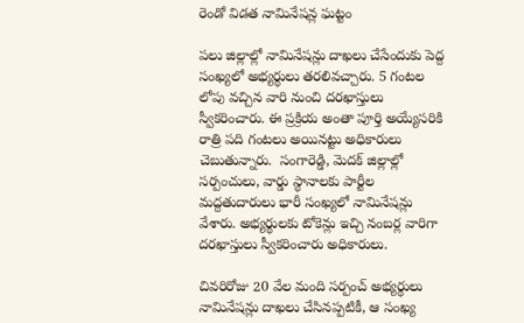రెండో విడత నామినేషన్ల ఘట్టం

పలు జిల్లాల్లో నామినేషన్లు దాఖలు చేసేందుకు పెద్ద సంఖ్యలో అభ్యర్థులు తరలివచ్చారు. 5 గంటల లోపు వచ్చిన వారి నుంచి దరఖాస్తులు స్వీకరించారు. ఈ ప్రక్రియ అంతా పూర్తి అయ్యేసరికి రాత్రి పది గంటలు అయినట్టు అధికారులు చెబుతున్నారు.  సంగారెడ్డి, మెదక్ జిల్లాల్లో సర్పంచులు, వార్డు స్థానాలకు పార్టీల మద్దతుదారులు భారీ సంఖ్యలో నామినేషన్లు వేశారు. అభ్యర్థులకు టోకెన్లు ఇచ్చి నంబర్ల వారిగా దరఖాస్తులు స్వీకరించారు అధికారులు.

చివరిరోజు 20 వేల మంది సర్పంచ్ అభ్యర్థులు నామినేషన్లు దాఖలు చేసినప్పటికీ, ఆ సంఖ్య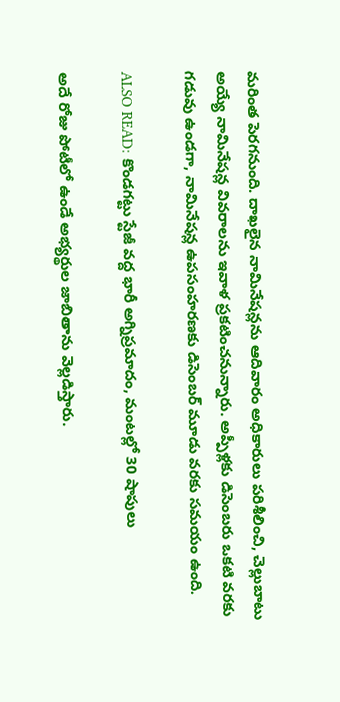మరింత పెరగనుంది. దాఖలైన నామినేషన్లను ఆదివారం అధికారులు పరిశీలించి, చెల్లుబాటు అయ్యే నామినేషన్ల వివరాలను ఇవాళ ప్రకటించనున్నారు. అప్పీళ్లకు డిసెంబరు ఒకటి వరకు గడువు ఉండగా, నామినేషన్ల ఉపసంహరణకు డిసెంబర్ మూడు వరకు సమయం ఉంది.

ALSO READ: కొండగట్టు స్టేజీ వద్ద భారీ అగ్నిప్రమాదం, మంటల్లో 30 షాపులు

అదే రోజు పోటీలో ఉండే అభ్యర్థుల జాబితాను వెల్లడిస్తారు.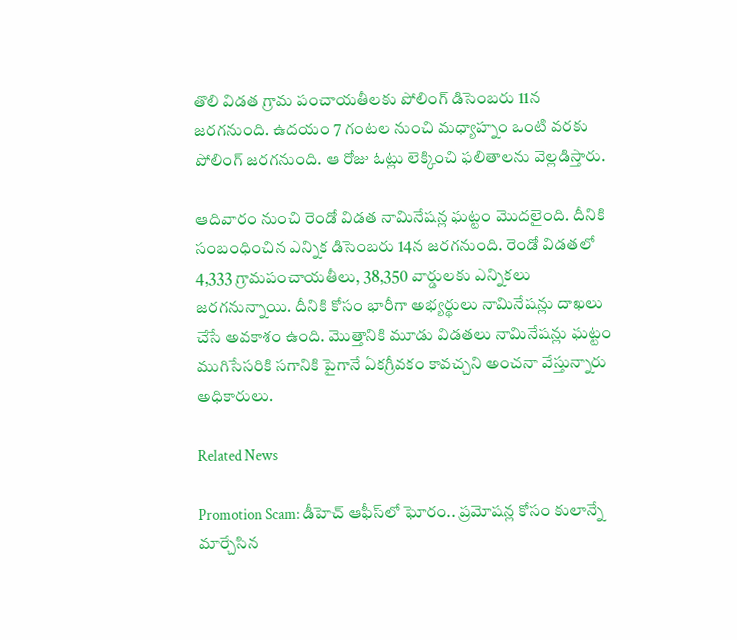తొలి విడత గ్రామ పంచాయతీలకు పోలింగ్‌ డిసెంబరు 11న జరగనుంది. ఉదయం 7 గంటల నుంచి మధ్యాహ్నం ఒంటి వరకు పోలింగ్ జరగనుంది. ఆ రోజు ఓట్లు లెక్కించి ఫలితాలను వెల్లడిస్తారు.

ఆదివారం నుంచి రెండో విడత నామినేషన్ల ఘట్టం మొదలైంది. దీనికి సంబంధించిన ఎన్నిక డిసెంబరు 14న జరగనుంది. రెండో విడతలో 4,333 గ్రామపంచాయతీలు, 38,350 వార్డులకు ఎన్నికలు జరగనున్నాయి. దీనికి కోసం భారీగా అభ్యర్థులు నామినేషన్లు దాఖలు చేసే అవకాశం ఉంది. మొత్తానికి మూడు విడతలు నామినేషన్లు ఘట్టం ముగిసేసరికి సగానికి పైగానే ఏకగ్రీవకం కావచ్చని అంచనా వేస్తున్నారు అధికారులు.

Related News

Promotion Scam: డీహెచ్ ఆఫీస్‌లో ఘోరం.. ప్రమోషన్ల కోసం కులాన్నే మార్చేసిన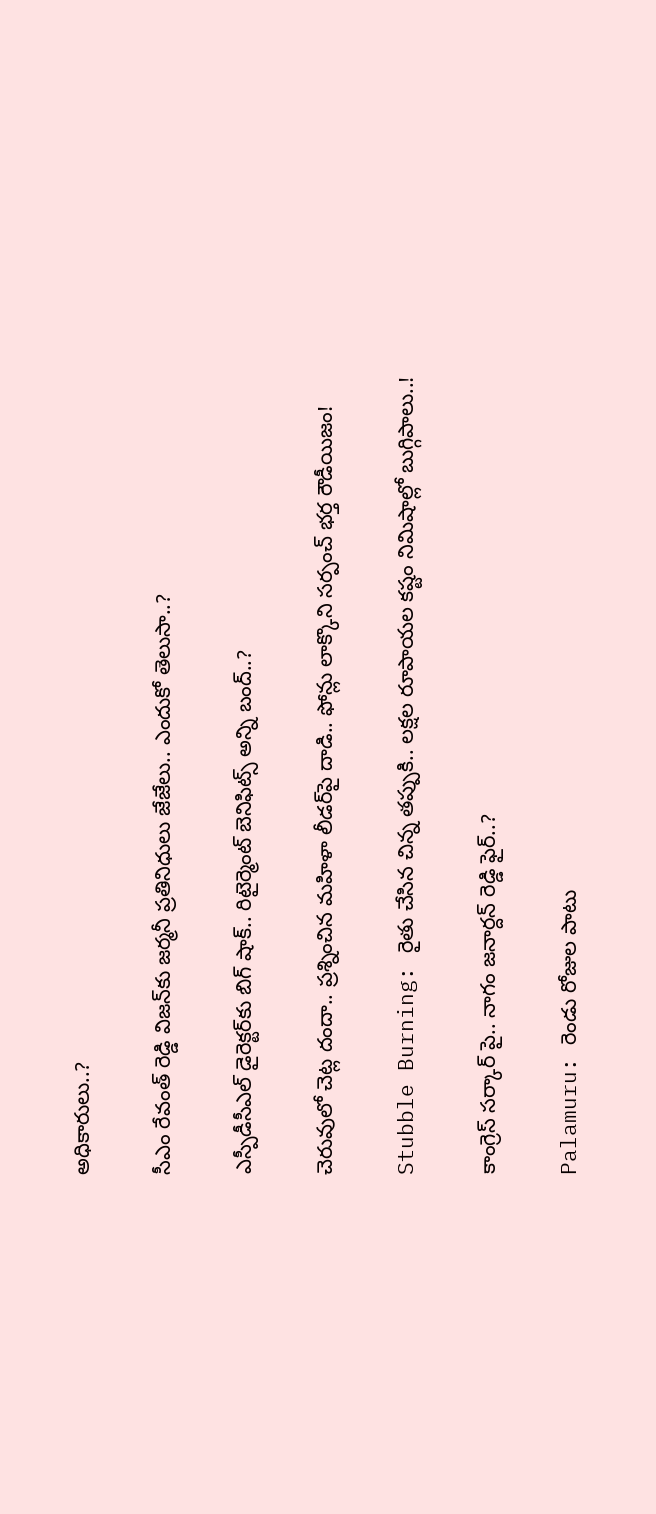అధికారులు..?

సీఎం రేవంత్ రెడ్డి విజన్‌కు జర్మనీ ప్రతినిధులు జేజేలు.. ఎందుకో తెలుసా..?

ఎస్పీడీసీఎల్ డైరెక్టర్‌కు బిగ్ షాక్.. రిటైర్మెంట్ బెనిఫిట్స్ అన్ని బంద్..?

చెరువులో చెట్ల దందా.. ప్రశ్నించిన మహిళా లీడర్‌పై దాడి.. ఫోన్లు లాక్కొని సర్పంచ్ భర్త రౌడీయిజం!

Stubble Burning: రైతు చేసిన చిన్న తప్పుకి.. లక్షల రూపాయల కష్టం నిమిషాల్లో బుగ్గిపాలు..!

కాంగ్రెస్ సర్కార్‌ పై.. నాగం జనార్దన్ రెడ్డి ఫైర్..?

Palamuru: రెండు రోజుల పాటు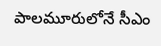పాలమూరులోనే సీఎం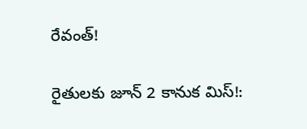రేవంత్!

రైతులకు జూన్ 2 కానుక మిస్!: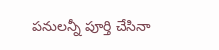పనులన్నీ పూర్తి చేసినా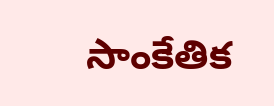సాంకేతిక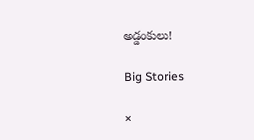అడ్డంకులు!

Big Stories

×